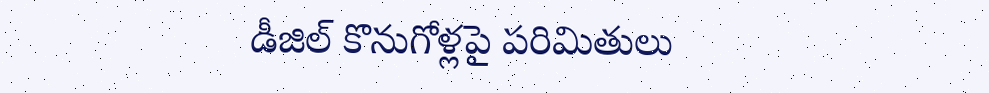డీజిల్ కొనుగోళ్లపై పరిమితులు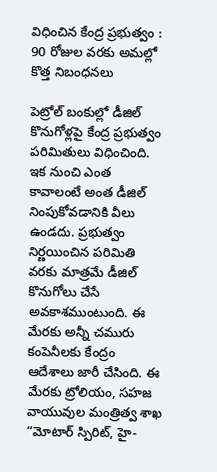విధించిన కేంద్ర ప్రభుత్వం : 90 రోజుల వరకు అమల్లో కొత్త నిబంధనలు

పెట్రోల్ బంకుల్లో డీజిల్ కొనుగోళ్లపై కేంద్ర ప్రభుత్వం పరిమితులు విధించింది. ఇక నుంచి ఎంత కావాలంటే అంత డీజిల్ నింపుకోవడానికి వీలు ఉండదు. ప్రభుత్వం నిర్ణయించిన పరిమితి వరకు మాత్రమే డీజిల్ కొనుగోలు చేసే అవకాశముంటుంది. ఈ మేరకు అన్నీ చమురు కంపెనీలకు కేంద్రం ఆదేశాలు జారీ చేసింది. ఈ మేరకు ట్రోలియం, సహజ వాయువుల మంత్రిత్వ శాఖ “మోటార్ స్పిరిట్, హై-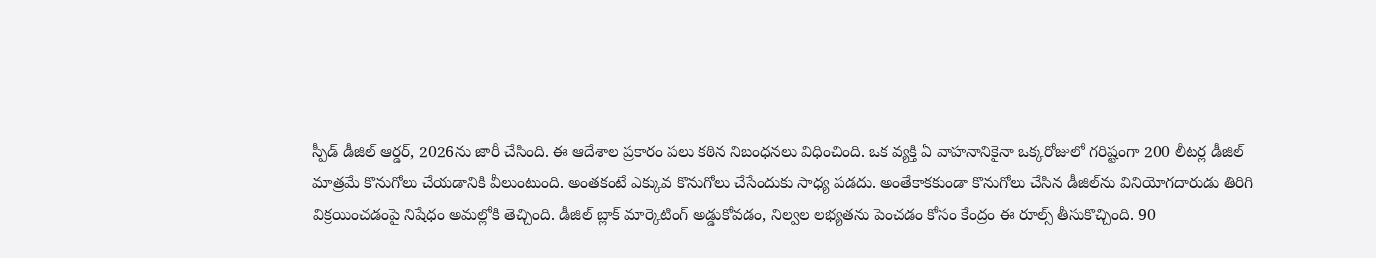స్పీడ్ డీజిల్ ఆర్డర్, 2026ను జారీ చేసింది. ఈ ఆదేశాల ప్రకారం పలు కఠిన నిబంధనలు విధించింది. ఒక వ్యక్తి ఏ వాహనానికైనా ఒక్కరోజులో గరిష్టంగా 200 లీటర్ల డీజిల్ మాత్రమే కొనుగోలు చేయడానికి వీలుంటుంది. అంతకంటే ఎక్కువ కొనుగోలు చేసేందుకు సాధ్య పడదు. అంతేకాకకుండా కొనుగోలు చేసిన డీజిల్‌ను వినియోగదారుడు తిరిగి విక్రయించడంపై నిషేధం అమల్లోకి తెచ్చింది. డీజిల్ బ్లాక్ మార్కెటింగ్ అడ్డుకోవడం, నిల్వల లభ్యతను పెంచడం కోసం కేంద్రం ఈ రూల్స్ తీసుకొచ్చింది. 90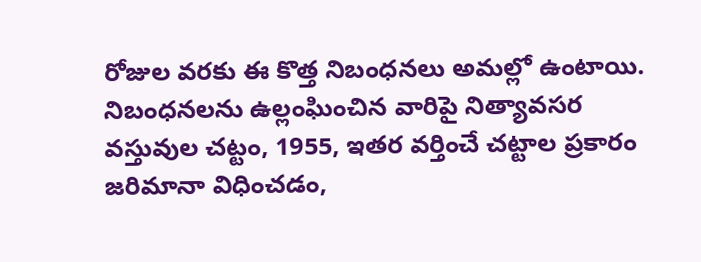రోజుల వరకు ఈ కొత్త నిబంధనలు అమల్లో ఉంటాయి. నిబంధనలను ఉల్లంఘించిన వారిపై నిత్యావసర వస్తువుల చట్టం, 1955, ఇతర వర్తించే చట్టాల ప్రకారం జరిమానా విధించడం,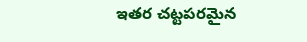ఇతర చట్టపరమైన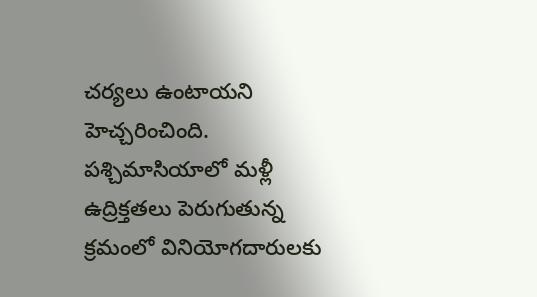చర్యలు ఉంటాయని హెచ్చరించింది. పశ్చిమాసియాలో మళ్లీ ఉద్రిక్తతలు పెరుగుతున్న క్రమంలో వినియోగదారులకు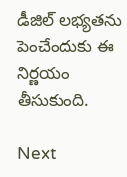డీజిల్ లభ్యతను పెంచేందుకు ఈ నిర్ణయం తీసుకుంది.

Next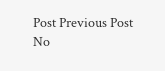Post Previous Post
No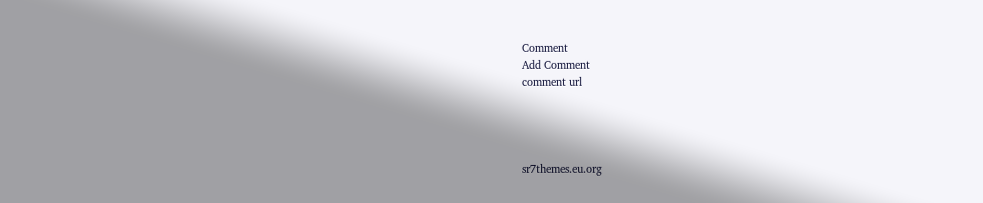Comment
Add Comment
comment url




sr7themes.eu.org